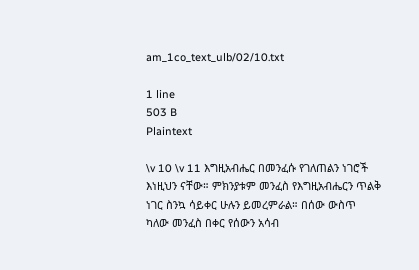am_1co_text_ulb/02/10.txt

1 line
503 B
Plaintext

\v 10 \v 11 እግዚአብሔር በመንፈሱ የገለጠልን ነገሮች እነዚህን ናቸው። ምክንያቱም መንፈስ የእግዚአብሔርን ጥልቅ ነገር ስንኳ ሳይቀር ሁሉን ይመረምራል። በሰው ውስጥ ካለው መንፈስ በቀር የሰውን አሳብ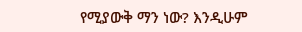የሚያውቅ ማን ነው? እንዲሁም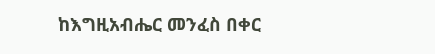ከእግዚአብሔር መንፈስ በቀር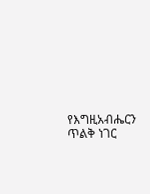የእግዚአብሔርን ጥልቅ ነገር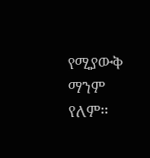የሚያውቅ ማንም የለም።